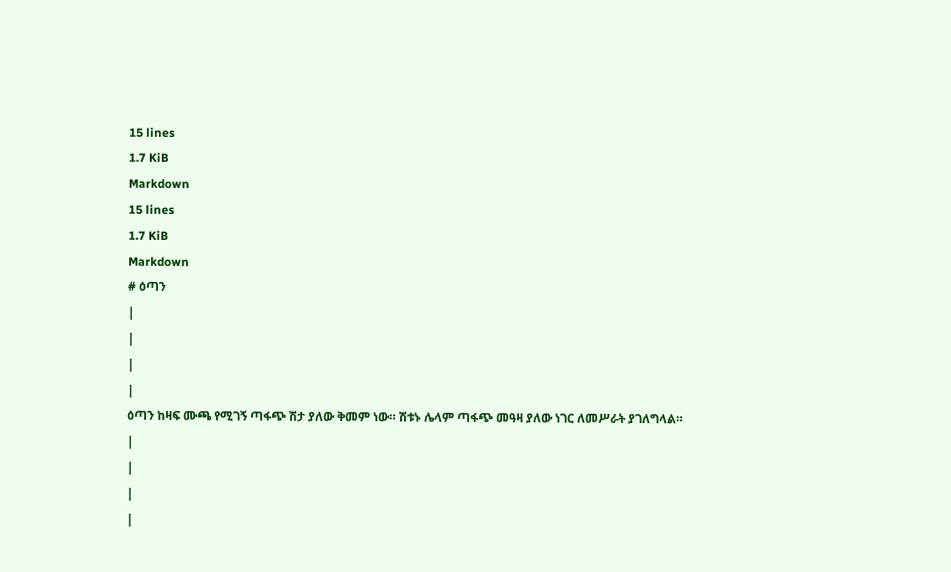15 lines
1.7 KiB
Markdown
15 lines
1.7 KiB
Markdown
# ዕጣን
|
|
|
|
ዕጣን ከዛፍ ሙጫ የሚገኝ ጣፋጭ ሽታ ያለው ቅመም ነው። ሽቱኑ ሌላም ጣፋጭ መዓዛ ያለው ነገር ለመሥራት ያገለግላል።
|
|
|
|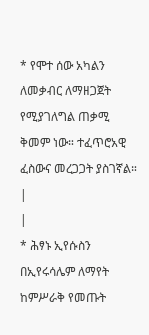* የሞተ ሰው አካልን ለመቃብር ለማዘጋጀት የሚያገለግል ጠቃሚ ቅመም ነው። ተፈጥሮአዊ ፈስውና መረጋጋት ያስገኛል።
|
|
* ሕፃኑ ኢየሱስን በኢየሩሳሌም ለማየት ከምሥራቅ የመጡት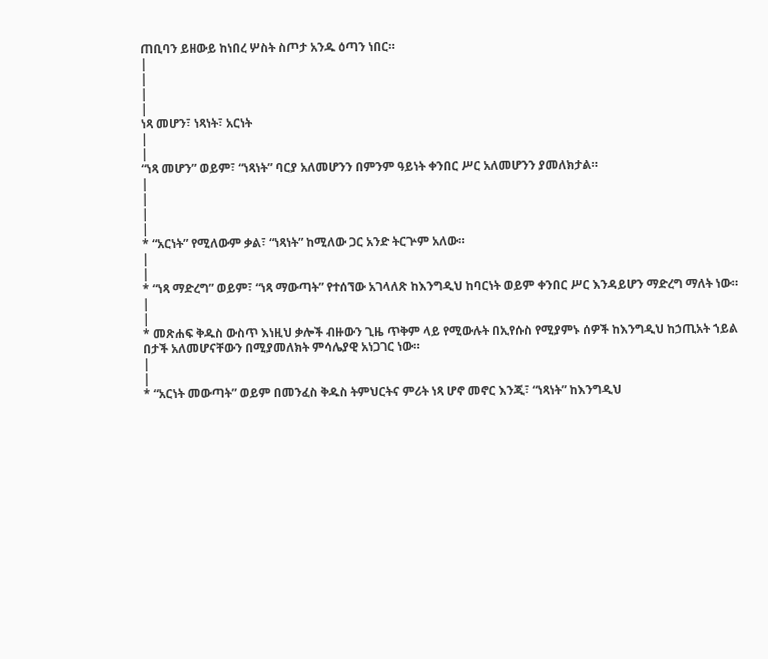ጠቢባን ይዘውይ ከነበረ ሦስት ስጦታ አንዱ ዕጣን ነበር።
|
|
|
|
ነጻ መሆን፣ ነጻነት፣ አርነት
|
|
“ነጻ መሆን” ወይም፣ “ነጻነት” ባርያ አለመሆንን በምንም ዓይነት ቀንበር ሥር አለመሆንን ያመለክታል።
|
|
|
|
* “አርነት” የሚለውም ቃል፣ “ነጻነት” ከሚለው ጋር አንድ ትርጕም አለው።
|
|
* “ነጻ ማድረግ” ወይም፣ “ነጻ ማውጣት” የተሰኘው አገላለጽ ከእንግዲህ ከባርነት ወይም ቀንበር ሥር እንዳይሆን ማድረግ ማለት ነው።
|
|
* መጽሐፍ ቅዱስ ውስጥ እነዚህ ቃሎች ብዙውን ጊዜ ጥቅም ላይ የሚውሉት በኢየሱስ የሚያምኑ ሰዎች ከእንግዲህ ከኃጢአት ኀይል በታች አለመሆናቸውን በሚያመለክት ምሳሌያዊ አነጋገር ነው።
|
|
* “አርነት መውጣት” ወይም በመንፈስ ቅዱስ ትምህርትና ምሪት ነጻ ሆኖ መኖር እንጂ፣ “ነጻነት” ከእንግዲህ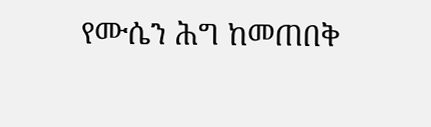የሙሴን ሕግ ከመጠበቅ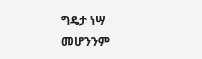ግዴታ ነሣ መሆንንም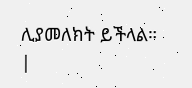ሊያመለክት ይችላል።
|